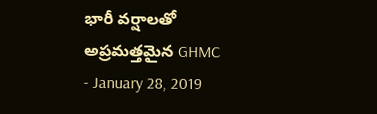భారీ వర్షాలతో అప్రమత్తమైన GHMC
- January 28, 2019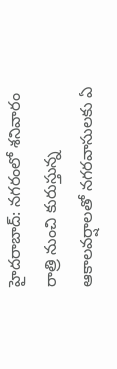హైదరాబాద్: నగరంలో శనివారం రాత్రి నుంచి కురుస్తున్న ఆకాలవర్షాలతో నగరవాసులకు ఏ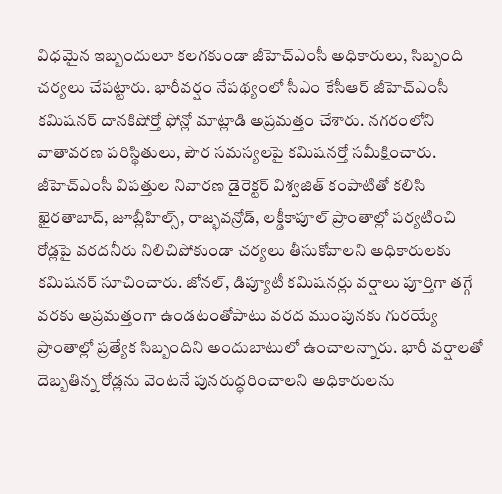విధమైన ఇబ్బందులూ కలగకుండా జీహెచ్ఎంసీ అధికారులు, సిబ్బంది చర్యలు చేపట్టారు. భారీవర్షం నేపథ్యంలో సీఎం కేసీఆర్ జీహెచ్ఎంసీ కమిషనర్ దానకిషోర్తో ఫోన్లో మాట్లాడి అప్రమత్తం చేశారు. నగరంలోని వాతావరణ పరిస్థితులు, పౌర సమస్యలపై కమిషనర్తో సమీక్షించారు. జీహెచ్ఎంసీ విపత్తుల నివారణ డైరెక్టర్ విశ్వజిత్ కంపాటితో కలిసి ఖైరతాబాద్, జూబ్లీహిల్స్, రాజ్భవన్రోడ్, లక్డీకాపూల్ ప్రాంతాల్లో పర్యటించి రోడ్లపై వరదనీరు నిలిచిపోకుండా చర్యలు తీసుకోవాలని అధికారులకు కమిషనర్ సూచించారు. జోనల్, డిప్యూటీ కమిషనర్లు వర్షాలు పూర్తిగా తగ్గే వరకు అప్రమత్తంగా ఉండటంతోపాటు వరద ముంపునకు గురయ్యే ప్రాంతాల్లో ప్రత్యేక సిబ్బందిని అందుబాటులో ఉంచాలన్నారు. భారీ వర్షాలతో దెబ్బతిన్న రోడ్లను వెంటనే పునరుద్ధరించాలని అధికారులను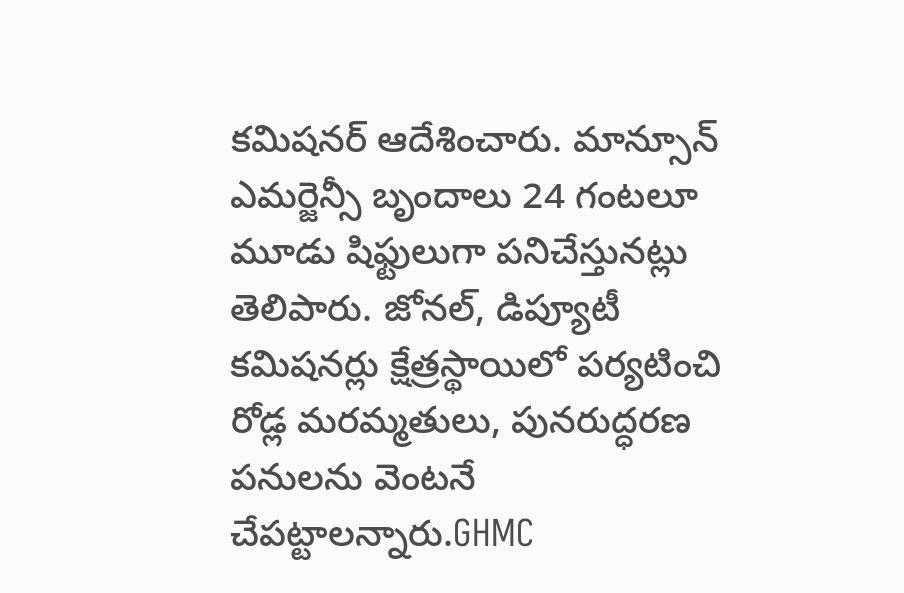కమిషనర్ ఆదేశించారు. మాన్సూన్ ఎమర్జెన్సీ బృందాలు 24 గంటలూ మూడు షిఫ్టులుగా పనిచేస్తునట్లు తెలిపారు. జోనల్, డిప్యూటీ కమిషనర్లు క్షేత్రస్థాయిలో పర్యటించి రోడ్ల మరమ్మతులు, పునరుద్ధరణ పనులను వెంటనే చేపట్టాలన్నారు.GHMC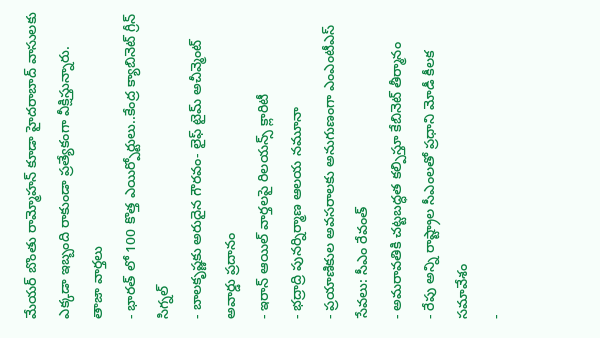మేయర్ బొంతు రామ్మోహన్ కూడా హైదరాబాద్ వాసులకు ఎక్కడా ఇబ్బంది రాకుండా ప్రత్యేకంగా వీక్షిస్తున్నారు.
తాజా వార్తలు
- భారత్ లో 100 కొత్త ఎయిర్పోర్టులు..కేంద్ర క్యాబినెట్ గ్రీన్ సిగ్నల్
- బాలకృష్ణకు అరుదైన గౌరవం- లైఫ్ టైమ్ అచీవ్మెంట్ అవార్డు ప్రదానం
- ఇరాన్ ఆయిల్ వార్తలపై రిలయన్స్ క్లారిటీ
- భద్రాద్రి పునర్నిర్మాణ ఆలయ నమూనా
- ప్రయాణికుల అవసరాలకు అనుగుణంగా ఎంఎంటీఎస్ సేవలు: సీఎం రేవంత్
- అమరావతికి చట్టబద్ధత కల్పిస్తూ కేబినెట్ తీర్మానం
- రేపు అన్ని రాష్ట్రాల సీఎంలతో ప్రధాని మోడీ కీలక సమావేశం
-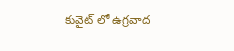కువైట్ లో ఉగ్రవాద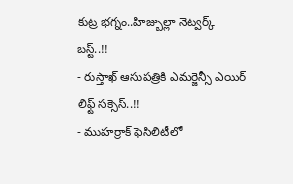కుట్ర భగ్నం..హిజ్బుల్లా నెట్వర్క్ బస్ట్..!!
- రుస్తాఖ్ ఆసుపత్రికి ఎమర్జెన్సీ ఎయిర్ లిఫ్ట్ సక్సెస్..!!
- ముహర్రాక్ ఫెసిలిటీలో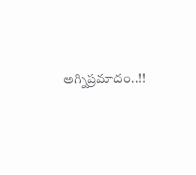అగ్నిప్రమాదం..!!